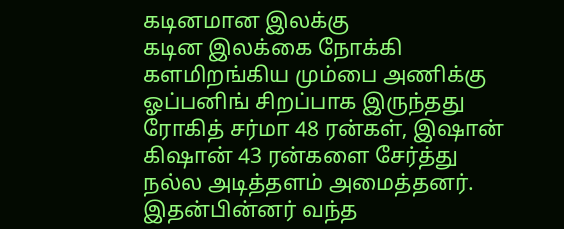கடினமான இலக்கு
கடின இலக்கை நோக்கி களமிறங்கிய மும்பை அணிக்கு ஓப்பனிங் சிறப்பாக இருந்தது ரோகித் சர்மா 48 ரன்கள், இஷான் கிஷான் 43 ரன்களை சேர்த்து நல்ல அடித்தளம் அமைத்தனர். இதன்பின்னர் வந்த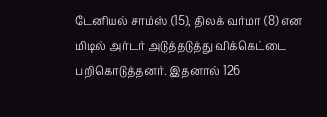டேனியல் சாம்ஸ் (15), திலக் வர்மா (8) என மிடில் அர்டர் அடுத்தடுத்து விக்கெட்டை பறிகொடுத்தனர். இதனால் 126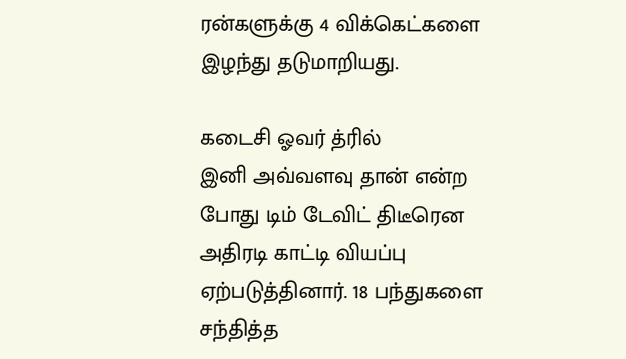ரன்களுக்கு 4 விக்கெட்களை இழந்து தடுமாறியது.

கடைசி ஓவர் த்ரில்
இனி அவ்வளவு தான் என்ற போது டிம் டேவிட் திடீரென அதிரடி காட்டி வியப்பு ஏற்படுத்தினார். 18 பந்துகளை சந்தித்த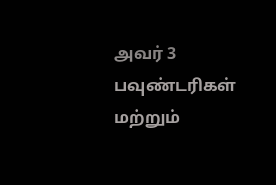அவர் 3 பவுண்டரிகள் மற்றும்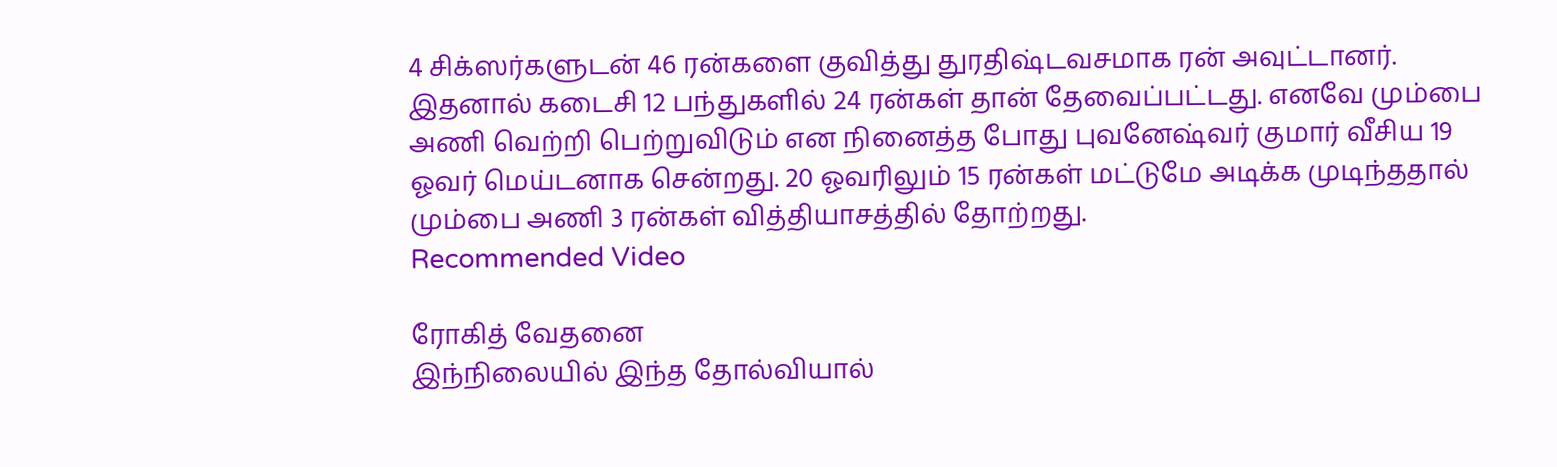4 சிக்ஸர்களுடன் 46 ரன்களை குவித்து துரதிஷ்டவசமாக ரன் அவுட்டானர். இதனால் கடைசி 12 பந்துகளில் 24 ரன்கள் தான் தேவைப்பட்டது. எனவே மும்பை அணி வெற்றி பெற்றுவிடும் என நினைத்த போது புவனேஷ்வர் குமார் வீசிய 19 ஓவர் மெய்டனாக சென்றது. 20 ஓவரிலும் 15 ரன்கள் மட்டுமே அடிக்க முடிந்ததால் மும்பை அணி 3 ரன்கள் வித்தியாசத்தில் தோற்றது.
Recommended Video

ரோகித் வேதனை
இந்நிலையில் இந்த தோல்வியால்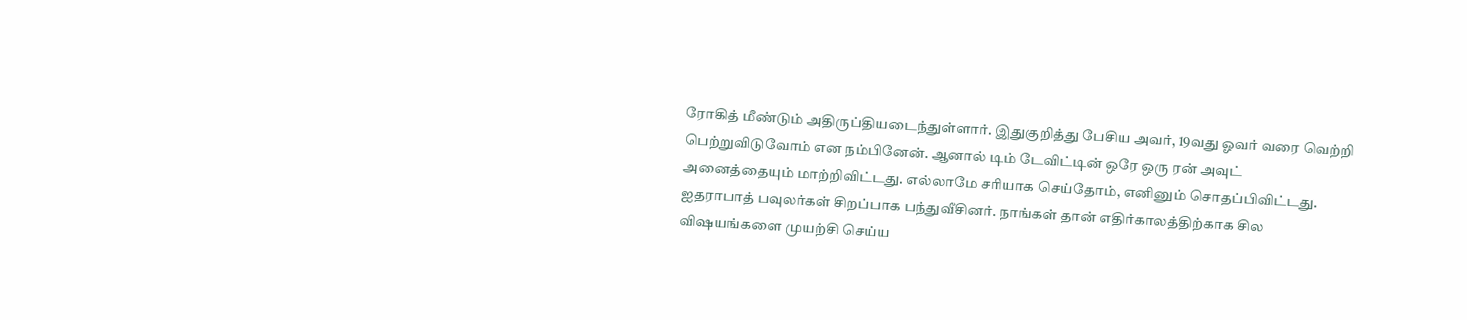ரோகித் மீண்டும் அதிருப்தியடைந்துள்ளார். இதுகுறித்து பேசிய அவர், 19வது ஓவர் வரை வெற்றி பெற்றுவிடுவோம் என நம்பினேன். ஆனால் டிம் டேவிட்டின் ஒரே ஒரு ரன் அவுட் அனைத்தையும் மாற்றிவிட்டது. எல்லாமே சரியாக செய்தோம், எனினும் சொதப்பிவிட்டது. ஐதராபாத் பவுலர்கள் சிறப்பாக பந்துவீசினர். நாங்கள் தான் எதிர்காலத்திற்காக சில விஷயங்களை முயற்சி செய்ய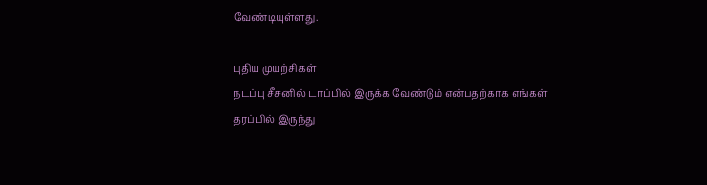வேண்டியுள்ளது.

புதிய முயற்சிகள்
நடப்பு சீசனில் டாப்பில் இருக்க வேண்டும் என்பதற்காக எங்கள் தரப்பில் இருந்து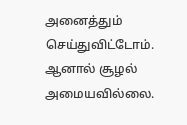அனைத்தும் செய்துவிட்டோம். ஆனால் சூழல் அமையவில்லை.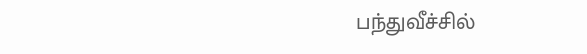பந்துவீச்சில்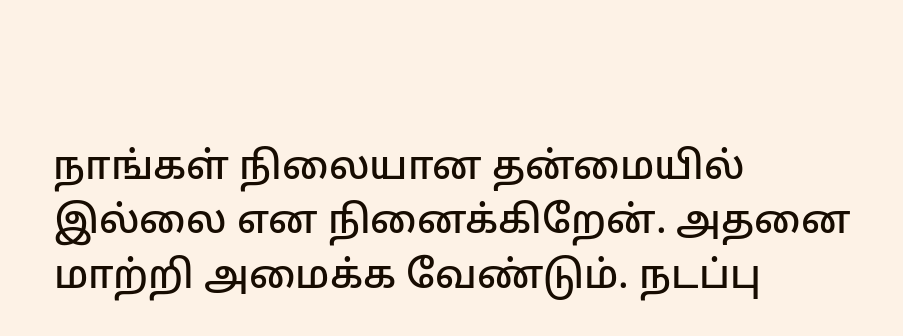நாங்கள் நிலையான தன்மையில் இல்லை என நினைக்கிறேன். அதனை மாற்றி அமைக்க வேண்டும். நடப்பு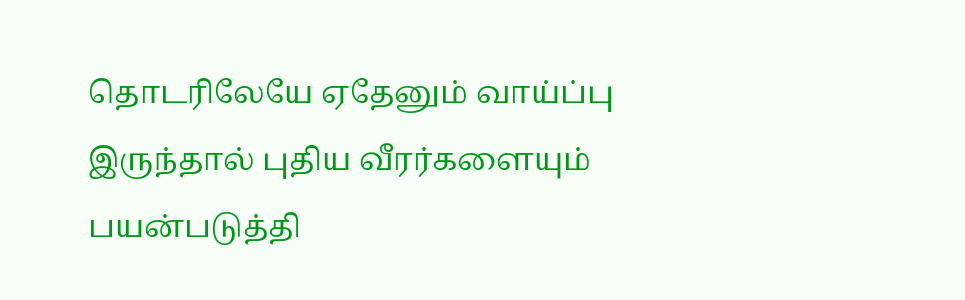தொடரிலேயே ஏதேனும் வாய்ப்பு இருந்தால் புதிய வீரர்களையும் பயன்படுத்தி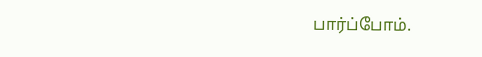பார்ப்போம்.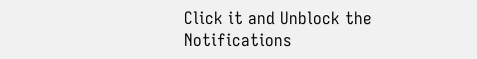Click it and Unblock the Notifications